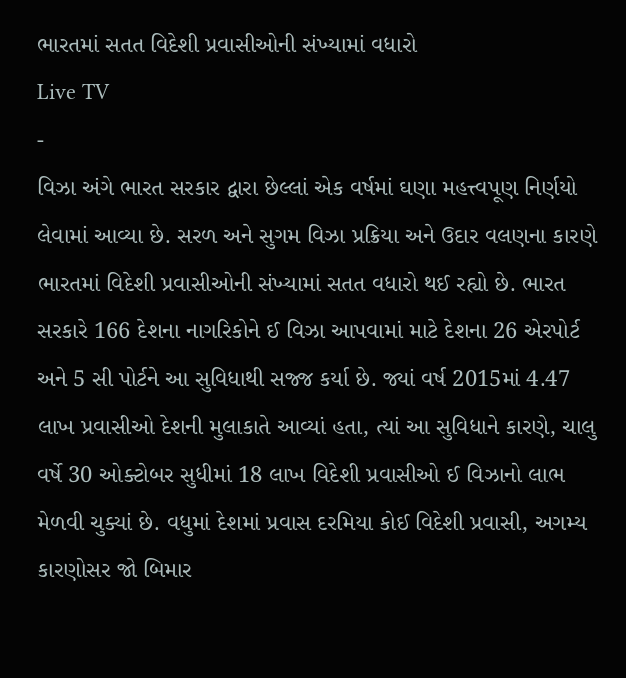ભારતમાં સતત વિદેશી પ્રવાસીઓની સંખ્યામાં વધારો
Live TV
-
વિઝા અંગે ભારત સરકાર દ્વારા છેલ્લાં એક વર્ષમાં ઘણા મહત્ત્વપૂણ નિર્ણયો લેવામાં આવ્યા છે. સરળ અને સુગમ વિઝા પ્રક્રિયા અને ઉદાર વલણના કારણે ભારતમાં વિદેશી પ્રવાસીઓની સંખ્યામાં સતત વધારો થઈ રહ્યો છે. ભારત સરકારે 166 દેશના નાગરિકોને ઈ વિઝા આપવામાં માટે દેશના 26 એરપોર્ટ અને 5 સી પોર્ટને આ સુવિધાથી સજ્જ કર્યા છે. જ્યાં વર્ષ 2015માં 4.47 લાખ પ્રવાસીઓ દેશની મુલાકાતે આવ્યાં હતા, ત્યાં આ સુવિધાને કારણે, ચાલુ વર્ષે 30 ઓક્ટોબર સુધીમાં 18 લાખ વિદેશી પ્રવાસીઓ ઈ વિઝાનો લાભ મેળવી ચુક્યાં છે. વધુમાં દેશમાં પ્રવાસ દરમિયા કોઈ વિદેશી પ્રવાસી, અગમ્ય કારણોસર જો બિમાર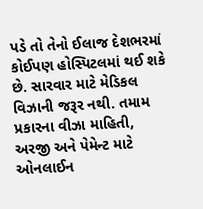પડે તો તેનો ઈલાજ દેશભરમાં કોઈપણ હોસ્પિટલમાં થઈ શકે છે. સારવાર માટે મેડિકલ વિઝાની જરૂર નથી. તમામ પ્રકારના વીઝા માહિતી, અરજી અને પેમેન્ટ માટે ઓનલાઈન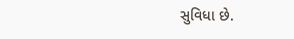સુવિધા છે.